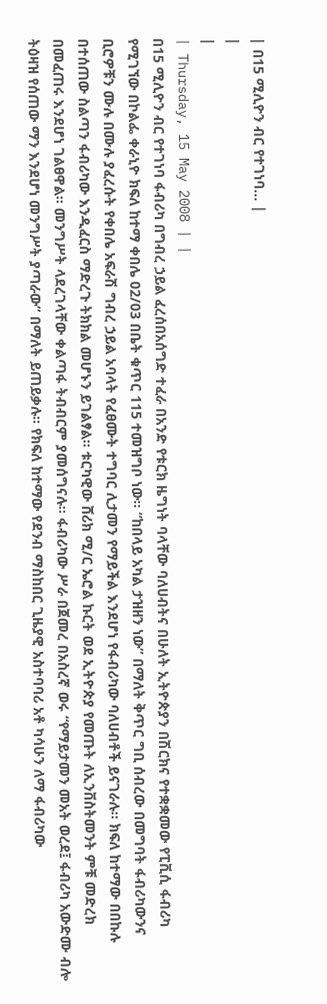| በ15 ሚሊዮን ብር የተገነባ... |
|
|
| Thursday, 15 May 2008 | |
በ15 ሚሊዮን ብር የተገነባ ፋብሪካ በግብረ ኃይል ፈረሰበአሰግድ ተፈራ በአንድ የቱርክ ዜግነት ባላቸው ባለሀብትና በሁለት ኢትዮጵያን በሽርክና የተቋቋመው የፒቪሲ ፋብሪካ የሚገኘው በኮልፌ ቀራኒዮ ክፍለ ከተማ ቀበሌ 02/03 በቤት ቁጥር 115 ተመዝግቦ ነው፡፡ “ከበላይ አካል ታዝዘን ነው” በማለት ቅጥር ግቢ ሰብረው በመግባት ፋብሪካውንና ቢሮዎቹን ሙሉ በሙሉ ያፈረሱት የቀበሌ አፍራሽ ግብረ ኃይል አባላት የፈፀሙት ተግባር ሊታመን የማይችል እንደሆነ የፋብሪካው ባለሀብቶች ይናገራሉ፡፡ ክፍለ ከተማው በበኩሉ በተሰጠው ስልጣን ፋብሪካው እንዲፈርስ ማድረጉ ትክክል መሆኑን ይገልፃል፡፡ ቱርካዊው ሸሪክ ሚ/ር ኤሮል ኩርት ወደ ኢትዮጵያ የመጡት ለኢንቨስትመንት ምቹ መድረክ በመፈጠሩ እንደሆነ ገልፀዋል፡፡ መንግሥት ላደረገላቸው ቀልጣፋ ትብብርም ያመሰግናሉ፡፡ ፋብሪካው ሥራ በጀመረ በአስረኛ ወሩ “የማይታመን መአት ወረደ፤ ፋብሪካ አውድሙ ብሎ ትዕዛዝ የሰጠው ማን እንደሆነ መንግሥት ያጣራው” በማለት ይጠይቃሉ፡፡ የክፍለ ከተማው የደንብ ማስከበር ጊዜያዊ አስተባባሪ አቶ ካሳሁን ለማ ፋብሪካው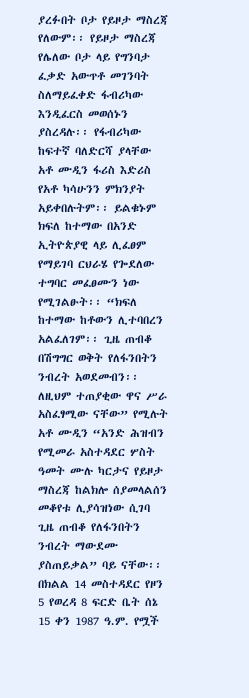ያረፉበት ቦታ የይዞታ ማስረጃ የለውም፡፡ የይዞታ ማስረጃ የሌለው ቦታ ላይ የግንባታ ፈቃድ አውጥቶ መገንባት ስለማይፈቀድ ፋብሪካው እንዲፈርስ መወሰኑን ያስረዳሉ፡፡ የፋብሪካው ከፍተኛ ባለድርሻ ያላቸው አቶ ሙዲን ፋሪስ እድሪስ የአቶ ካሳሁንን ምክንያት አይቀበሉትም፡፡ ይልቁኑም ክፍለ ከተማው በአንድ ኢትዮጵያዊ ላይ ሊፈፀም የማይገባ ርህራሄ የጐደለው ተግባር መፈፀሙን ነው የሚገልፁት፡፡ “ክፍለ ከተማው ከቶውን ሊተባበረን አልፈለገም፡፡ ጊዜ ጠብቆ በሽግግር ወቅት የለፋንበትን ንብረት አወደመብን፡፡ ለዚህም ተጠያቂው ዋና ሥራ አስፈፃሚው ናቸው” የሚሉት አቶ ሙዲን “አንድ ሕዝብን የሚመራ አስተዳደር ሦስት ዓመት ሙሉ ካርታና የይዞታ ማስረጃ ከልክሎ ሰያመላልሰን መቆየቱ ሊያሳዝነው ሲገባ ጊዜ ጠብቆ የለፋንበትን ንብረት ማውደሙ ያስጠይቃል” ባይ ናቸው፡፡ በክልል 14 መስተዳደር የዞን 5 የወረዳ 8 ፍርድ ቤት ሰኔ 15 ቀን 1987 ዓ.ም. የሟች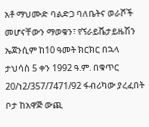አቶ ማህሙድ ባልድጋ ባለቤትና ወራሾች መሆናቸውን ማወቁን፣ የኘራይቬታይዜሽን ኤጀንሲም ከ10 ዓመት ክርክር በኋላ ታህሳስ 5 ቀን 1992 ዓ.ም. በቁጥር 20/ነ2/357/7471/92 ፋብሪካው ያረፈበት ቦታ ከአዋጅ ውጪ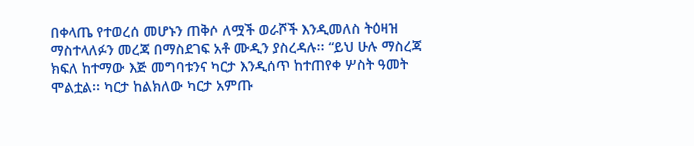በቀላጤ የተወረሰ መሆኑን ጠቅሶ ለሟች ወራሾች እንዲመለስ ትዕዛዝ ማስተላለፉን መረጃ በማስደገፍ አቶ ሙዲን ያስረዳሉ፡፡ “ይህ ሁሉ ማስረጃ ክፍለ ከተማው እጅ መግባቱንና ካርታ እንዲሰጥ ከተጠየቀ ሦስት ዓመት ሞልቷል፡፡ ካርታ ከልክለው ካርታ አምጡ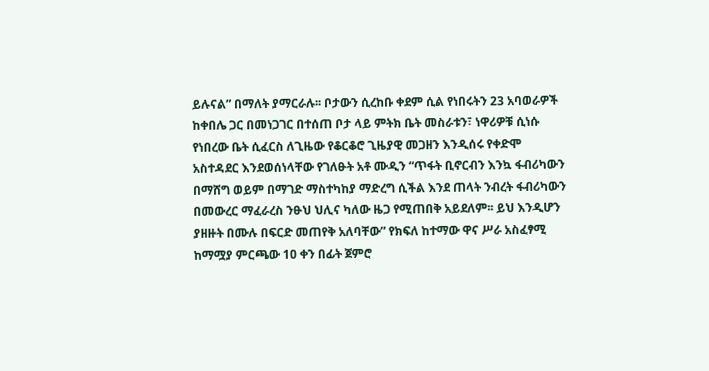ይሉናል” በማለት ያማርራሉ፡፡ ቦታውን ሲረከቡ ቀደም ሲል የነበሩትን 23 አባወራዎች ከቀበሌ ጋር በመነጋገር በተሰጠ ቦታ ላይ ምትክ ቤት መስራቱን፣ ነዋሪዎቹ ሲነሱ የነበረው ቤት ሲፈርስ ለጊዜው የቆርቆሮ ጊዜያዊ መጋዘን እንዲሰሩ የቀድሞ አስተዳደር እንደወሰነላቸው የገለፁት አቶ ሙዲን “ጥፋት ቢኖርብን እንኳ ፋብሪካውን በማሸግ ወይም በማገድ ማስተካከያ ማድረግ ሲችል እንደ ጠላት ንብረት ፋብሪካውን በመውረር ማፈራረስ ንፁህ ህሊና ካለው ዜጋ የሚጠበቅ አይደለም፡፡ ይህ እንዲሆን ያዘዙት በሙሉ በፍርድ መጠየቅ አለባቸው” የክፍለ ከተማው ዋና ሥራ አስፈፃሚ ከማሟያ ምርጫው 1ዐ ቀን በፊት ጀምሮ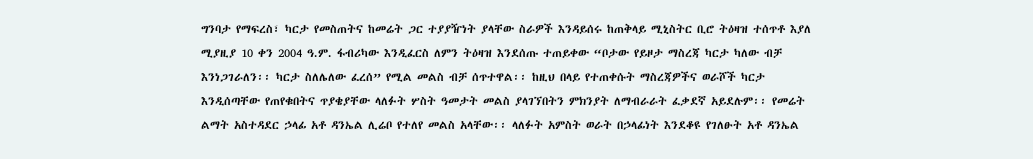ግንባታ የማፍረስ፣ ካርታ የመስጠትና ከመሬት ጋር ተያያዥነት ያላቸው ስራዎች እንዳይሰሩ ከጠቅላይ ሚኒስትር ቢሮ ትዕዛዝ ተሰጥቶ እያለ ሚያዚያ 10 ቀን 2004 ዓ.ም. ፋብሪካው እንዲፈርስ ለምን ትዕዛዝ እንደሰጡ ተጠይቀው “ቦታው የይዞታ ማስረጃ ካርታ ካለው ብቻ እንነጋገራለን፡፡ ካርታ ስለሌለው ፈረሰ” የሚል መልስ ብቻ ሰጥተዋል፡፡ ከዚህ በላይ የተጠቀሱት ማስረጃዎችና ወራሾች ካርታ እንዲሰጣቸው የጠየቁበትና ጥያቄያቸው ላለፉት ሦስት ዓመታት መልስ ያላገኘበትን ምክንያት ለማብራራት ፈቃደኛ አይደሉም፡፡ የመሬት ልማት አስተዳደር ኃላፊ አቶ ዳንኤል ሊሬቦ የተለየ መልስ አላቸው፡፡ ላለፉት አምስት ወራት በኃላፊነት እንደቆዩ የገለፁት አቶ ዳንኤል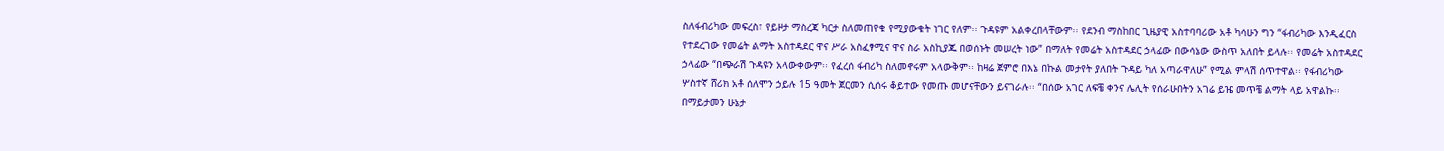ስለፋብሪካው መፍረስ፣ የይዞታ ማስረጃ ካርታ ስለመጠየቁ የሚያውቁት ነገር የለም፡፡ ጉዳዩም አልቀረበላቸውም፡፡ የደንብ ማስከበር ጊዜያዊ አስተባባሪው አቶ ካሳሁን ግን “ፋብሪካው እንዲፈርስ የተደረገው የመሬት ልማት አስተዳደር ዋና ሥራ አስፈፃሚና ዋና ስራ አስኪያጁ በወሰኑት መሠረት ነው” በማለት የመሬት አስተዳደር ኃላፊው በውሳኔው ውስጥ አለበት ይላሉ፡፡ የመሬት አስተዳደር ኃላፊው “በጭራሽ ጉዳዩን አላውቀውም፡፡ የፈረሰ ፋብሪካ ስለመኖሩም አላውቅም፡፡ ከዛሬ ጀምሮ በእኔ በኩል መታየት ያለበት ጉዳይ ካለ አጣራዋለሁ” የሚል ምላሽ ሰጥተዋል፡፡ የፋብሪካው ሦስተኛ ሸሪክ አቶ ሰለሞን ኃይሉ 15 ዓመት ጀርመን ሲሰሩ ቆይተው የመጡ መሆናቸውን ይናገራሉ፡፡ “በሰው አገር ለፍቼ ቀንና ሌሊት የሰራሁበትን አገሬ ይዤ መጥቼ ልማት ላይ አዋልኩ፡፡ በማይታመን ሁኔታ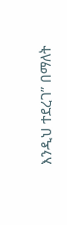እንዲህ ተደረገ” በማለት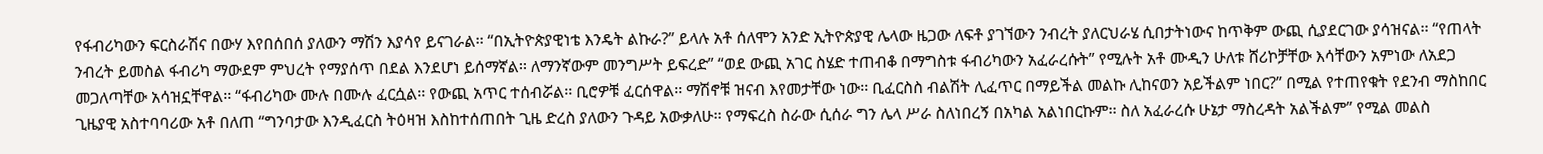የፋብሪካውን ፍርስራሽና በውሃ እየበሰበሰ ያለውን ማሽን እያሳየ ይናገራል፡፡ “በኢትዮጵያዊነቴ እንዴት ልኩራ?” ይላሉ አቶ ሰለሞን አንድ ኢትዮጵያዊ ሌላው ዜጋው ለፍቶ ያገኘውን ንብረት ያለርህራሄ ሲበታትነውና ከጥቅም ውጪ ሲያደርገው ያሳዝናል፡፡ “የጠላት ንብረት ይመስል ፋብሪካ ማውደም ምህረት የማያሰጥ በደል እንደሆነ ይሰማኛል፡፡ ለማንኛውም መንግሥት ይፍረድ” “ወደ ውጪ አገር ስሄድ ተጠብቆ በማግስቱ ፋብሪካውን አፈራረሱት” የሚሉት አቶ ሙዲን ሁለቱ ሸሪኮቻቸው እሳቸውን አምነው ለአደጋ መጋለጣቸው አሳዝኗቸዋል፡፡ “ፋብሪካው ሙሉ በሙሉ ፈርሷል፡፡ የውጪ አጥር ተሰብሯል፡፡ ቢሮዎቹ ፈርሰዋል፡፡ ማሽኖቹ ዝናብ እየመታቸው ነው፡፡ ቢፈርስስ ብልሽት ሊፈጥር በማይችል መልኩ ሊከናወን አይችልም ነበር?” በሚል የተጠየቁት የደንብ ማስከበር ጊዜያዊ አስተባባሪው አቶ በለጠ “ግንባታው እንዲፈርስ ትዕዛዝ እስከተሰጠበት ጊዜ ድረስ ያለውን ጉዳይ አውቃለሁ፡፡ የማፍረስ ስራው ሲሰራ ግን ሌላ ሥራ ስለነበረኝ በአካል አልነበርኩም፡፡ ስለ አፈራረሱ ሁኔታ ማስረዳት አልችልም” የሚል መልስ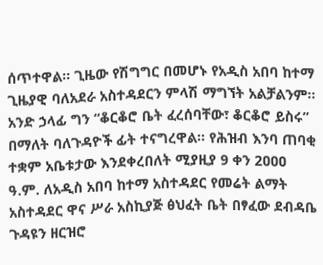ሰጥተዋል፡፡ ጊዜው የሽግግር በመሆኑ የአዲስ አበባ ከተማ ጊዜያዊ ባለአደራ አስተዳደርን ምላሽ ማግኘት አልቻልንም፡፡ አንድ ኃላፊ ግን “ቆርቆሮ ቤት ፈረሰባቸው፣ ቆርቆሮ ይስሩ” በማለት ባለጉዳዮች ፊት ተናግረዋል፡፡ የሕዝብ እንባ ጠባቂ ተቋም አቤቱታው እንደቀረበለት ሚያዚያ 9 ቀን 2ዐዐዐ ዓ.ም. ለአዲስ አበባ ከተማ አስተዳደር የመሬት ልማት አስተዳደር ዋና ሥራ አስኪያጅ ፅህፈት ቤት በፃፈው ደብዳቤ ጉዳዩን ዘርዝሮ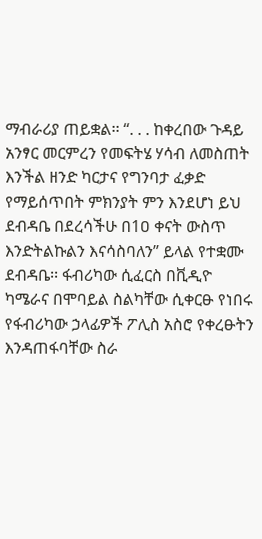ማብራሪያ ጠይቋል፡፡ “. . . ከቀረበው ጉዳይ አንፃር መርምረን የመፍትሄ ሃሳብ ለመስጠት እንችል ዘንድ ካርታና የግንባታ ፈቃድ የማይሰጥበት ምክንያት ምን እንደሆነ ይህ ደብዳቤ በደረሳችሁ በ1ዐ ቀናት ውስጥ እንድትልኩልን እናሳስባለን” ይላል የተቋሙ ደብዳቤ፡፡ ፋብሪካው ሲፈርስ በቪዲዮ ካሜራና በሞባይል ስልካቸው ሲቀርፁ የነበሩ የፋብሪካው ኃላፊዎች ፖሊስ አስሮ የቀረፁትን እንዳጠፋባቸው ስራ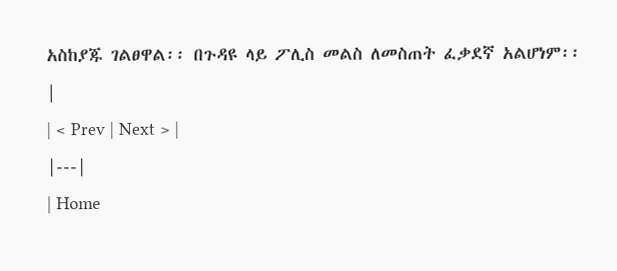አስከያጁ ገልፀዋል፡፡ በጉዳዩ ላይ ፖሊስ መልስ ለመስጠት ፈቃደኛ አልሆነም፡፡ |
| < Prev | Next > |
|---|
| Home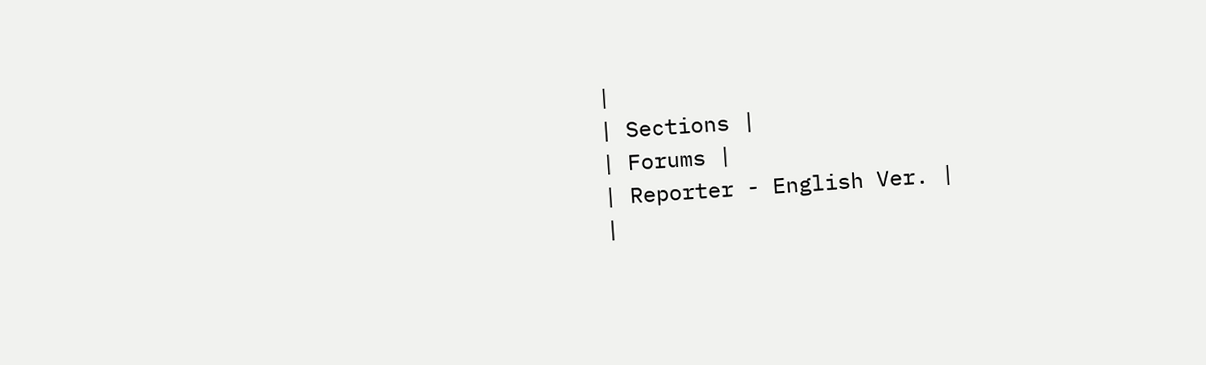|
| Sections |
| Forums |
| Reporter - English Ver. |
|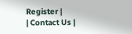Register |
| Contact Us |